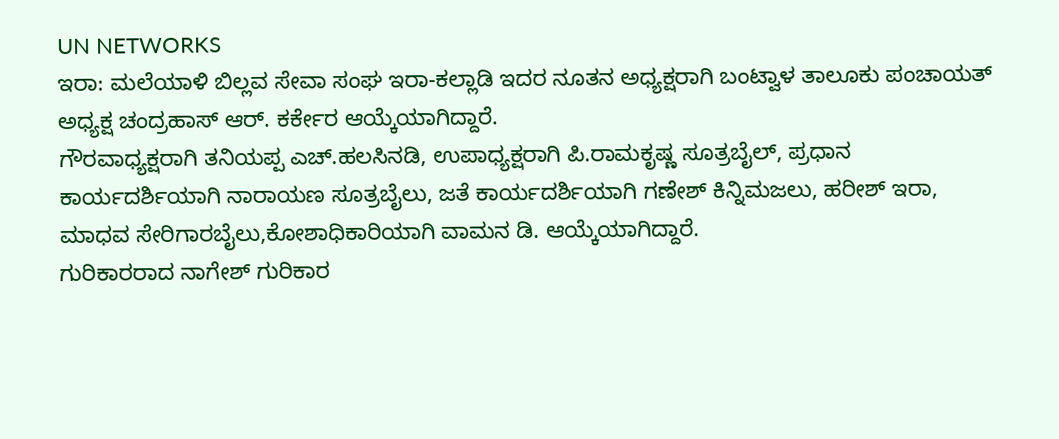UN NETWORKS
ಇರಾ: ಮಲೆಯಾಳಿ ಬಿಲ್ಲವ ಸೇವಾ ಸಂಘ ಇರಾ-ಕಲ್ಲಾಡಿ ಇದರ ನೂತನ ಅಧ್ಯಕ್ಷರಾಗಿ ಬಂಟ್ವಾಳ ತಾಲೂಕು ಪಂಚಾಯತ್ ಅಧ್ಯಕ್ಷ ಚಂದ್ರಹಾಸ್ ಆರ್. ಕರ್ಕೇರ ಆಯ್ಕೆಯಾಗಿದ್ದಾರೆ.
ಗೌರವಾಧ್ಯಕ್ಷರಾಗಿ ತನಿಯಪ್ಪ ಎಚ್.ಹಲಸಿನಡಿ, ಉಪಾಧ್ಯಕ್ಷರಾಗಿ ಪಿ.ರಾಮಕೃಷ್ಣ ಸೂತ್ರಬೈಲ್, ಪ್ರಧಾನ ಕಾರ್ಯದರ್ಶಿಯಾಗಿ ನಾರಾಯಣ ಸೂತ್ರಬೈಲು, ಜತೆ ಕಾರ್ಯದರ್ಶಿಯಾಗಿ ಗಣೇಶ್ ಕಿನ್ನಿಮಜಲು, ಹರೀಶ್ ಇರಾ, ಮಾಧವ ಸೇರಿಗಾರಬೈಲು,ಕೋಶಾಧಿಕಾರಿಯಾಗಿ ವಾಮನ ಡಿ. ಆಯ್ಕೆಯಾಗಿದ್ದಾರೆ.
ಗುರಿಕಾರರಾದ ನಾಗೇಶ್ ಗುರಿಕಾರ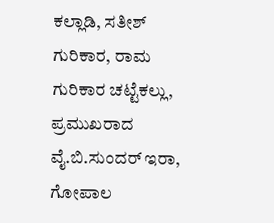ಕಲ್ಲಾಡಿ, ಸತೀಶ್ ಗುರಿಕಾರ, ರಾಮ ಗುರಿಕಾರ ಚಟ್ಟೆಕಲ್ಲು, ಪ್ರಮುಖರಾದ ವೈ.ಬಿ.ಸುಂದರ್ ಇರಾ, ಗೋಪಾಲ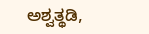ಅಶ್ವತ್ಥಡಿ,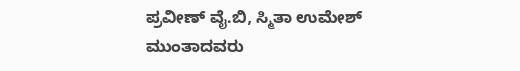ಪ್ರವೀಣ್ ವೈ.ಬಿ, ಸ್ಮಿತಾ ಉಮೇಶ್ ಮುಂತಾದವರು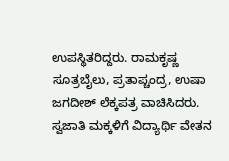ಉಪಸ್ಥಿತರಿದ್ದರು. ರಾಮಕೃಷ್ಣ ಸೂತ್ರಬೈಲು, ಪ್ರತಾಪ್ಚಂದ್ರ, ಉಷಾ ಜಗದೀಶ್ ಲೆಕ್ಕಪತ್ರ ವಾಚಿಸಿದರು. ಸ್ವಜಾತಿ ಮಕ್ಕಳಿಗೆ ವಿದ್ಯಾರ್ಥಿ ವೇತನ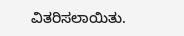ವಿತರಿಸಲಾಯಿತು.